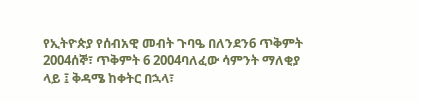የኢትዮጵያ የሰብአዊ መብት ጉባዔ በለንደን6 ጥቅምት 2004ሰኞ፣ ጥቅምት 6 2004ባለፈው ሳምንት ማለቂያ ላይ ፤ ቅዳሜ ከቀትር በኋላ፣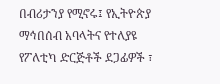በብሪታንያ የሚኖሩ፤ የኢትዮጵያ ማኅበሰብ አባላትና የተለያዩ የፖለቲካ ድርጅቶች ደጋፊዎች ፣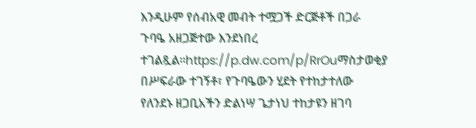እንዲሁም የሰብአዊ መብት ተሟጋች ድርጅቶች በጋራ ጉባዔ አዘጋጅተው እንደነበረ ተገልጿል።https://p.dw.com/p/RrOuማስታወቂያ በሥፍራው ተገኝቶ፣ የጉባዔውን ሂደት የተከታተለው የለንደኑ ዘጋቢአችን ድልነሣ ጌታነህ ተከታዩን ዘገባ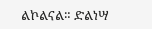ልኮልናል። ድልነሣ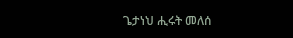ጌታነህ ሒሩት መለሰ